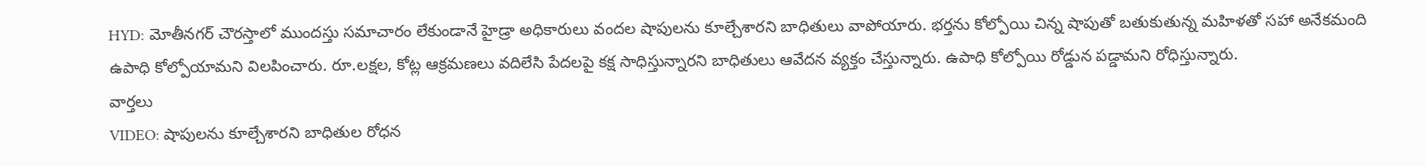HYD: మోతీనగర్ చౌరస్తాలో ముందస్తు సమాచారం లేకుండానే హైడ్రా అధికారులు వందల షాపులను కూల్చేశారని బాధితులు వాపోయారు. భర్తను కోల్పోయి చిన్న షాపుతో బతుకుతున్న మహిళతో సహా అనేకమంది ఉపాధి కోల్పోయామని విలపించారు. రూ.లక్షల, కోట్ల ఆక్రమణలు వదిలేసి పేదలపై కక్ష సాధిస్తున్నారని బాధితులు ఆవేదన వ్యక్తం చేస్తున్నారు. ఉపాధి కోల్పోయి రోడ్డున పడ్డామని రోధిస్తున్నారు.
వార్తలు
VIDEO: షాపులను కూల్చేశారని బాధితుల రోధన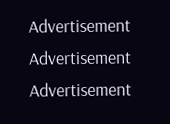Advertisement
Advertisement
Advertisement